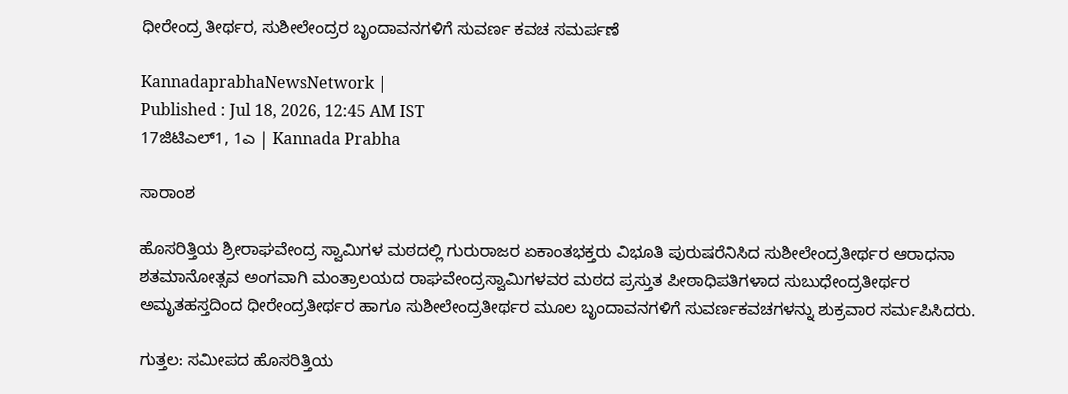ಧೀರೇಂದ್ರ ತೀರ್ಥರ, ಸುಶೀಲೇಂದ್ರರ ಬೃಂದಾವನಗಳಿಗೆ ಸುವರ್ಣ ಕವಚ ಸಮರ್ಪಣೆ

KannadaprabhaNewsNetwork |
Published : Jul 18, 2026, 12:45 AM IST
17ಜಿಟಿಎಲ್1, 1ಎ | Kannada Prabha

ಸಾರಾಂಶ

ಹೊಸರಿತ್ತಿಯ ಶ್ರೀರಾಘವೇಂದ್ರ ಸ್ವಾಮಿಗಳ ಮಠದಲ್ಲಿ ಗುರುರಾಜರ ಏಕಾಂತಭಕ್ತರು ವಿಭೂತಿ ಪುರುಷರೆನಿಸಿದ ಸುಶೀಲೇಂದ್ರತೀರ್ಥರ ಆರಾಧನಾ ಶತಮಾನೋತ್ಸವ ಅಂಗವಾಗಿ ಮಂತ್ರಾಲಯದ ರಾಘವೇಂದ್ರಸ್ವಾಮಿಗಳವರ ಮಠದ ಪ್ರಸ್ತುತ ಪೀಠಾಧಿಪತಿಗಳಾದ ಸುಬುಧೇಂದ್ರತೀರ್ಥರ ಅಮೃತಹಸ್ತದಿಂದ ಧೀರೇಂದ್ರತೀರ್ಥರ ಹಾಗೂ ಸುಶೀಲೇಂದ್ರತೀರ್ಥರ ಮೂಲ ಬೃಂದಾವನಗಳಿಗೆ ಸುವರ್ಣಕವಚಗಳನ್ನು ಶುಕ್ರವಾರ ಸರ್ಮಪಿಸಿದರು.

ಗುತ್ತಲ: ಸಮೀಪದ ಹೊಸರಿತ್ತಿಯ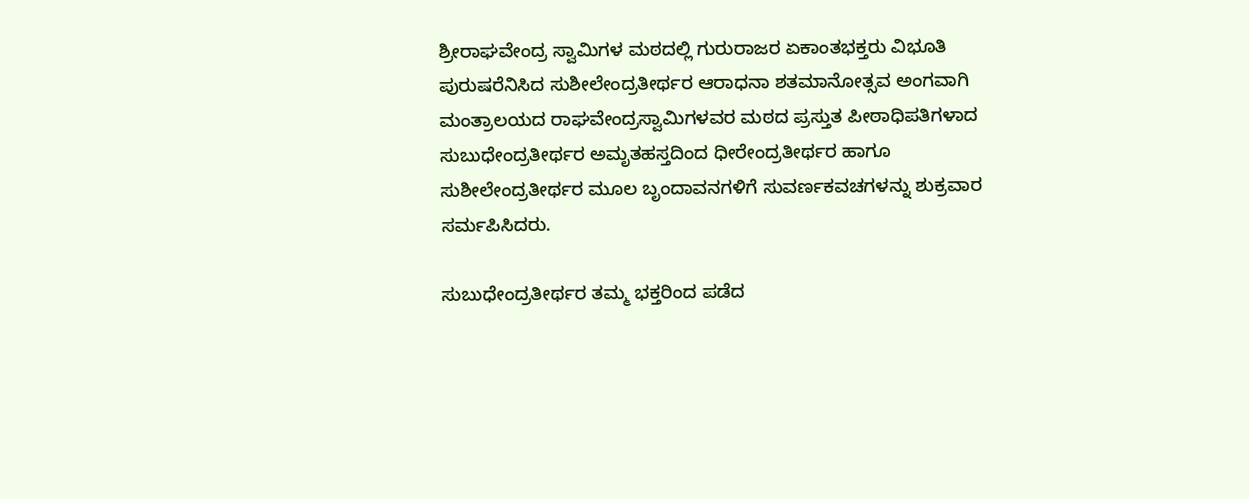ಶ್ರೀರಾಘವೇಂದ್ರ ಸ್ವಾಮಿಗಳ ಮಠದಲ್ಲಿ ಗುರುರಾಜರ ಏಕಾಂತಭಕ್ತರು ವಿಭೂತಿ ಪುರುಷರೆನಿಸಿದ ಸುಶೀಲೇಂದ್ರತೀರ್ಥರ ಆರಾಧನಾ ಶತಮಾನೋತ್ಸವ ಅಂಗವಾಗಿ ಮಂತ್ರಾಲಯದ ರಾಘವೇಂದ್ರಸ್ವಾಮಿಗಳವರ ಮಠದ ಪ್ರಸ್ತುತ ಪೀಠಾಧಿಪತಿಗಳಾದ ಸುಬುಧೇಂದ್ರತೀರ್ಥರ ಅಮೃತಹಸ್ತದಿಂದ ಧೀರೇಂದ್ರತೀರ್ಥರ ಹಾಗೂ ಸುಶೀಲೇಂದ್ರತೀರ್ಥರ ಮೂಲ ಬೃಂದಾವನಗಳಿಗೆ ಸುವರ್ಣಕವಚಗಳನ್ನು ಶುಕ್ರವಾರ ಸರ್ಮಪಿಸಿದರು.

ಸುಬುಧೇಂದ್ರತೀರ್ಥರ ತಮ್ಮ ಭಕ್ತರಿಂದ ಪಡೆದ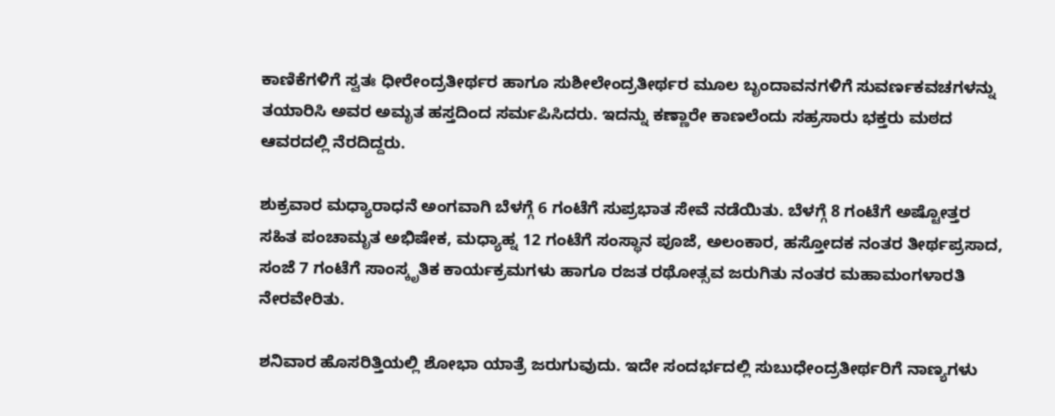ಕಾಣಿಕೆಗಳಿಗೆ ಸ್ವತಃ ಧೀರೇಂದ್ರತೀರ್ಥರ ಹಾಗೂ ಸುಶೀಲೇಂದ್ರತೀರ್ಥರ ಮೂಲ ಬೃಂದಾವನಗಳಿಗೆ ಸುವರ್ಣಕವಚಗಳನ್ನು ತಯಾರಿಸಿ ಅವರ ಅಮೃತ ಹಸ್ತದಿಂದ ಸರ್ಮಪಿಸಿದರು. ಇದನ್ನು ಕಣ್ಣಾರೇ ಕಾಣಲೆಂದು ಸಹ್ರಸಾರು ಭಕ್ತರು ಮಠದ ಆವರದಲ್ಲಿ ನೆರದಿದ್ದರು.

ಶುಕ್ರವಾರ ಮಧ್ಯಾರಾಧನೆ ಅಂಗವಾಗಿ ಬೆಳಗ್ಗೆ 6 ಗಂಟೆಗೆ ಸುಪ್ರಭಾತ ಸೇವೆ ನಡೆಯಿತು. ಬೆಳಗ್ಗೆ 8 ಗಂಟೆಗೆ ಅಷ್ಟೋತ್ತರ ಸಹಿತ ಪಂಚಾಮೃತ ಅಭಿಷೇಕ, ಮಧ್ಯಾಹ್ನ 12 ಗಂಟೆಗೆ ಸಂಸ್ಥಾನ ಪೂಜೆ, ಅಲಂಕಾರ, ಹಸ್ತೋದಕ ನಂತರ ತೀರ್ಥಪ್ರಸಾದ, ಸಂಜೆ 7 ಗಂಟೆಗೆ ಸಾಂಸ್ಕೃತಿಕ ಕಾರ್ಯಕ್ರಮಗಳು ಹಾಗೂ ರಜತ ರಥೋತ್ಸವ ಜರುಗಿತು ನಂತರ ಮಹಾಮಂಗಳಾರತಿ ನೇರವೇರಿತು.

ಶನಿವಾರ ಹೊಸರಿತ್ತಿಯಲ್ಲಿ ಶೋಭಾ ಯಾತ್ರೆ ಜರುಗುವುದು. ಇದೇ ಸಂದರ್ಭದಲ್ಲಿ ಸುಬುಧೇಂದ್ರತೀರ್ಥರಿಗೆ ನಾಣ್ಯಗಳು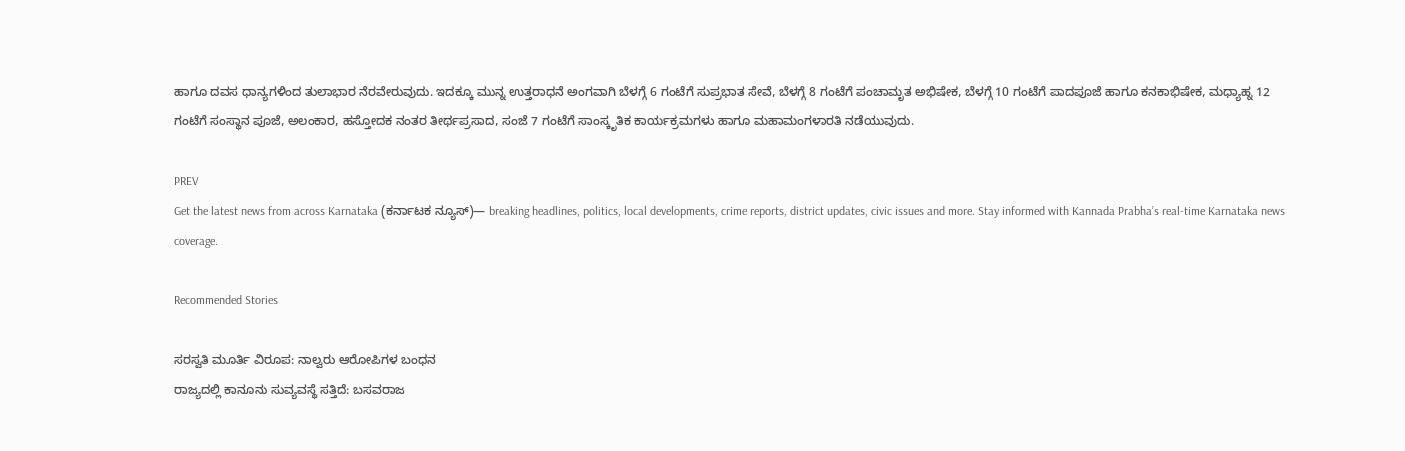ಹಾಗೂ ದವಸ ಧಾನ್ಯಗಳಿಂದ ತುಲಾಭಾರ ನೆರವೇರುವುದು. ಇದಕ್ಕೂ ಮುನ್ನ ಉತ್ತರಾಧನೆ ಅಂಗವಾಗಿ ಬೆಳಗ್ಗೆ 6 ಗಂಟೆಗೆ ಸುಪ್ರಭಾತ ಸೇವೆ, ಬೆಳಗ್ಗೆ 8 ಗಂಟೆಗೆ ಪಂಚಾಮೃತ ಅಭಿಷೇಕ, ಬೆಳಗ್ಗೆ 10 ಗಂಟೆಗೆ ಪಾದಪೂಜೆ ಹಾಗೂ ಕನಕಾಭಿಷೇಕ, ಮಧ್ಯಾಹ್ನ 12 ಗಂಟೆಗೆ ಸಂಸ್ಥಾನ ಪೂಜೆ, ಅಲಂಕಾರ, ಹಸ್ತೋದಕ ನಂತರ ತೀರ್ಥಪ್ರಸಾದ, ಸಂಜೆ 7 ಗಂಟೆಗೆ ಸಾಂಸ್ಕೃತಿಕ ಕಾರ್ಯಕ್ರಮಗಳು ಹಾಗೂ ಮಹಾಮಂಗಳಾರತಿ ನಡೆಯುವುದು.

PREV
Get the latest news from across Karnataka (ಕರ್ನಾಟಕ ನ್ಯೂಸ್)— breaking headlines, politics, local developments, crime reports, district updates, civic issues and more. Stay informed with Kannada Prabha’s real‑time Karnataka news coverage.

Recommended Stories

ಸರಸ್ವತಿ ಮೂರ್ತಿ ವಿರೂಪ: ನಾಲ್ವರು ಆರೋಪಿಗಳ ಬಂಧನ
ರಾಜ್ಯದಲ್ಲಿ ಕಾನೂನು ಸುವ್ಯವಸ್ಥೆ ಸತ್ತಿದೆ: ಬಸವರಾಜ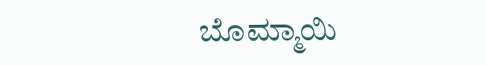ಬೊಮ್ಮಾಯಿ